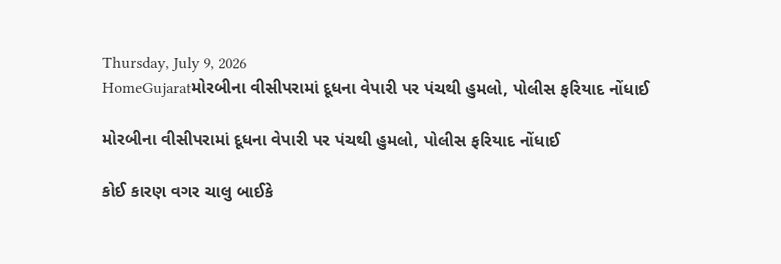Thursday, July 9, 2026
HomeGujaratમોરબીના વીસીપરામાં દૂધના વેપારી પર પંચથી હુમલો, પોલીસ ફરિયાદ નોંધાઈ

મોરબીના વીસીપરામાં દૂધના વેપારી પર પંચથી હુમલો, પોલીસ ફરિયાદ નોંધાઈ

કોઈ કારણ વગર ચાલુ બાઈકે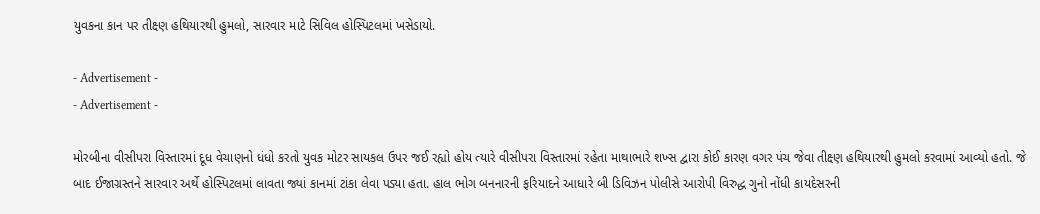યુવકના કાન પર તીક્ષ્ણ હથિયારથી હુમલો, સારવાર માટે સિવિલ હોસ્પિટલમાં ખસેડાયો.

- Advertisement -
- Advertisement -

મોરબીના વીસીપરા વિસ્તારમાં દૂધ વેચાણનો ધંધો કરતો યુવક મોટર સાયકલ ઉપર જઈ રહ્યો હોય ત્યારે વીસીપરા વિસ્તારમાં રહેતા માથાભારે શખ્સ દ્વારા કોઈ કારણ વગર પંચ જેવા તીક્ષ્ણ હથિયારથી હુમલો કરવામાં આવ્યો હતો. જે બાદ ઈજાગ્રસ્તને સારવાર અર્થે હોસ્પિટલમાં લાવતા જ્યાં કાનમાં ટાંકા લેવા પડ્યા હતા. હાલ ભોગ બનનારની ફરિયાદને આધારે બી ડિવિઝન પોલીસે આરોપી વિરુદ્ધ ગુનો નોંધી કાયદેસરની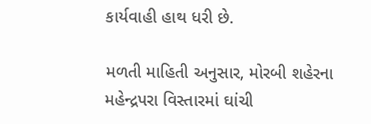કાર્યવાહી હાથ ધરી છે.

મળતી માહિતી અનુસાર, મોરબી શહેરના મહેન્દ્રપરા વિસ્તારમાં ઘાંચી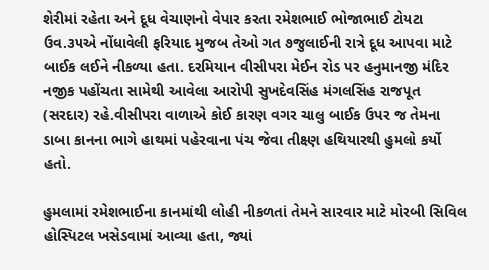શેરીમાં રહેતા અને દૂધ વેચાણનો વેપાર કરતા રમેશભાઈ ભોજાભાઈ ટોયટા ઉવ.૩૫એ નોંધાવેલી ફરિયાદ મુજબ તેઓ ગત ૭જુલાઈની રાત્રે દૂધ આપવા માટે બાઈક લઈને નીકળ્યા હતા. દરમિયાન વીસીપરા મેઈન રોડ પર હનુમાનજી મંદિર નજીક પહોંચતા સામેથી આવેલા આરોપી સુખદેવસિંહ મંગલસિંહ રાજપૂત (સરદાર) રહે.વીસીપરા વાળાએ કોઈ કારણ વગર ચાલુ બાઈક ઉપર જ તેમના ડાબા કાનના ભાગે હાથમાં પહેરવાના પંચ જેવા તીક્ષ્ણ હથિયારથી હુમલો કર્યો હતો.

હુમલામાં રમેશભાઈના કાનમાંથી લોહી નીકળતાં તેમને સારવાર માટે મોરબી સિવિલ હોસ્પિટલ ખસેડવામાં આવ્યા હતા, જ્યાં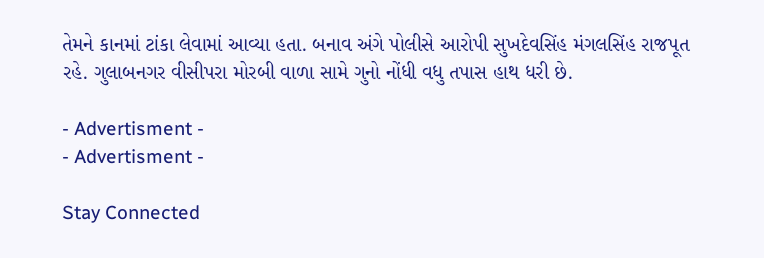તેમને કાનમાં ટાંકા લેવામાં આવ્યા હતા. બનાવ અંગે પોલીસે આરોપી સુખદેવસિંહ મંગલસિંહ રાજપૂત રહે. ગુલાબનગર વીસીપરા મોરબી વાળા સામે ગુનો નોંધી વધુ તપાસ હાથ ધરી છે.

- Advertisment -
- Advertisment -

Stay Connected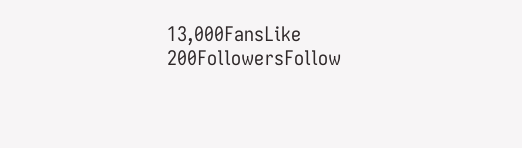13,000FansLike
200FollowersFollow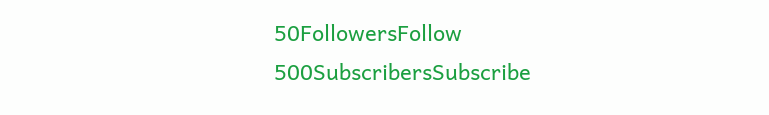50FollowersFollow
500SubscribersSubscribe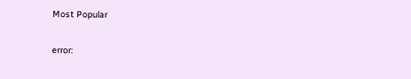Most Popular

error: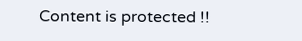Content is protected !!